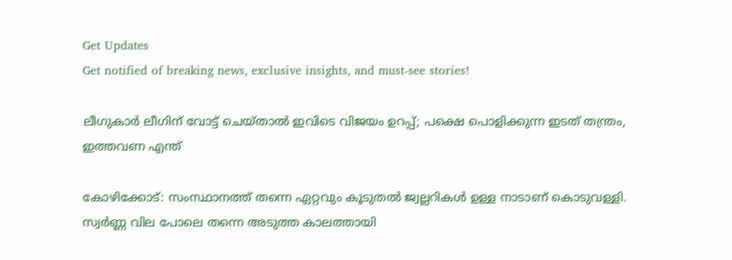Get Updates
Get notified of breaking news, exclusive insights, and must-see stories!

ലീഗുകാര്‍ ലീഗിന് വോട്ട് ചെയ്താല്‍ ഇവിടെ വിജയം ഉറപ്പ്; പക്ഷെ പൊളിക്കുന്ന ഇടത് തന്ത്രം, ഇത്തവണ എന്ത്

കോഴിക്കോട്: സംസ്ഥാനത്ത് തന്നെ ഏറ്റവും കൂടുതല്‍ ജ്വല്ലറികള്‍ ഉള്ള നാടാണ് കൊടുവള്ളി. സ്വര്‍ണ്ണ വില പോലെ തന്നെ അടുത്ത കാലത്തായി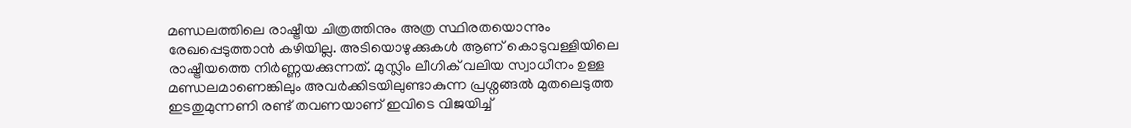മണ്ഡലത്തിലെ രാഷ്ട്രീയ ചിത്രത്തിനും അത്ര സ്ഥിരതയൊന്നും രേഖപ്പെടുത്താന്‍ കഴിയില്ല. അടിയൊഴുക്കുകള്‍ ആണ് കൊടുവള്ളിയിലെ രാഷ്ട്രീയത്തെ നിര്‍ണ്ണയക്കുന്നത്. മുസ്ലിം ലീഗിക് വലിയ സ്വാധീനം ഉള്ള മണ്ഡലമാണെങ്കിലും അവര്‍ക്കിടയിലുണ്ടാകുന്ന പ്രശ്നങ്ങല്‍ മുതലെടുത്ത ഇടതുമുന്നണി രണ്ട് തവണയാണ് ഇവിടെ വിജയിച്ച്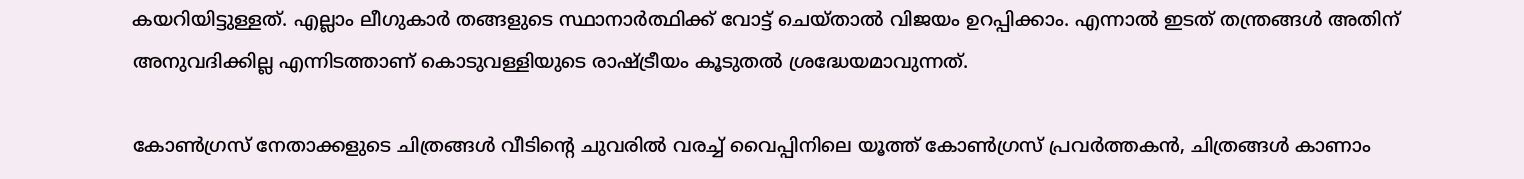കയറിയിട്ടുള്ളത്. എല്ലാം ലീഗുകാര്‍ തങ്ങളുടെ സ്ഥാനാര്‍ത്ഥിക്ക് വോട്ട് ചെയ്താല്‍ വിജയം ഉറപ്പിക്കാം. എന്നാല്‍ ഇടത് തന്ത്രങ്ങള്‍ അതിന് അനുവദിക്കില്ല എന്നിടത്താണ് കൊടുവള്ളിയുടെ രാഷ്ട്രീയം കൂടുതല്‍ ശ്രദ്ധേയമാവുന്നത്.

കോണ്‍ഗ്രസ് നേതാക്കളുടെ ചിത്രങ്ങള്‍ വീടിന്റെ ചുവരില്‍ വരച്ച് വൈപ്പിനിലെ യൂത്ത് കോണ്‍ഗ്രസ് പ്രവര്‍ത്തകന്‍, ചിത്രങ്ങൾ കാണാം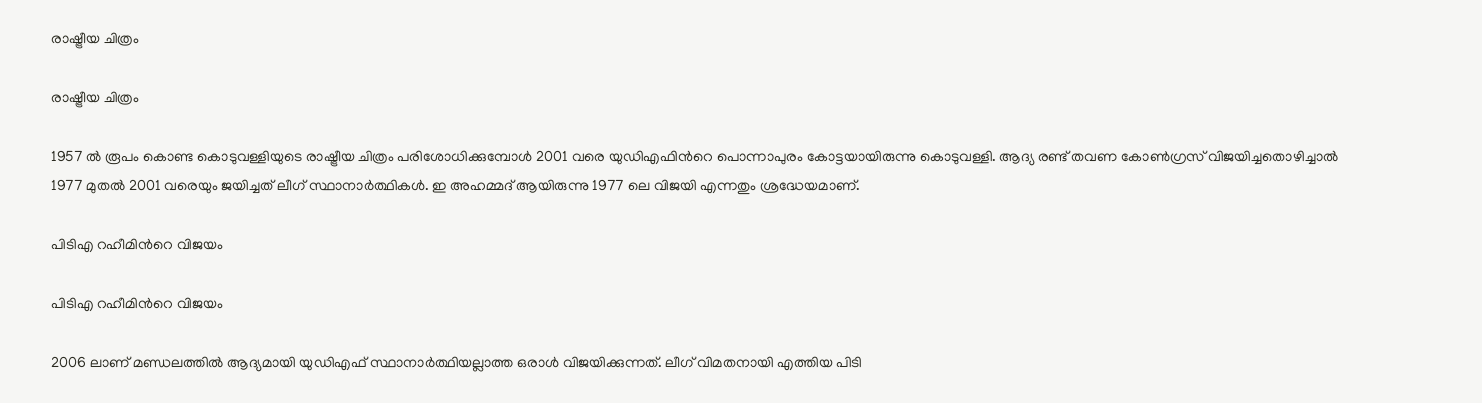രാഷ്ട്രീയ ചിത്രം

രാഷ്ട്രീയ ചിത്രം

1957 ല്‍ രൂപം കൊണ്ട കൊടുവള്ളിയുടെ രാഷ്ട്രീയ ചിത്രം പരിശോധിക്കുമ്പോള്‍ 2001 വരെ യുഡിഎഫിന്‍റെ പൊന്നാപുരം കോട്ടയായിരുന്നു കൊടുവള്ളി. ആദ്യ രണ്ട് തവണ കോണ്‍ഗ്രസ് വിജയിച്ചതൊഴിച്ചാല്‍ 1977 മുതല്‍ 2001 വരെയും ജയിച്ചത് ലീഗ് സ്ഥാനാര്‍ത്ഥികള്‍. ഇ അഹമ്മദ് ആയിരുന്നു 1977 ലെ വിജയി എന്നതും ശ്രദ്ധേയമാണ്.

പിടിഎ റഹീമിന്‍റെ വിജയം

പിടിഎ റഹീമിന്‍റെ വിജയം

2006 ലാണ് മണ്ഡലത്തില്‍ ആദ്യമായി യുഡിഎഫ് സ്ഥാനാര്‍ത്ഥിയല്ലാത്ത ഒരാള്‍ വിജയിക്കുന്നത്. ലീഗ് വിമതനായി എത്തിയ പിടി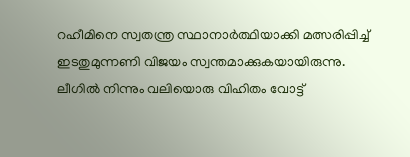റഹീമിനെ സ്വതന്ത്ര സ്ഥാനാര്‍ത്ഥിയാക്കി മത്സരിപ്പിച്ച് ഇടതുമുന്നണി വിജയം സ്വന്തമാക്കുകയായിരുന്നു. ലീഗില്‍ നിന്നും വലിയൊരു വിഹിതം വോട്ട്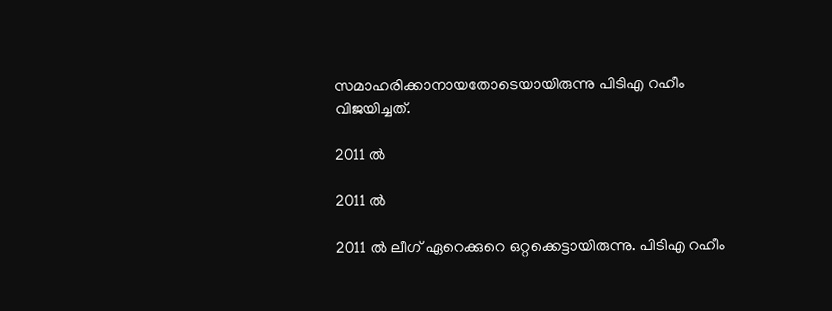സമാഹരിക്കാനായതോടെയായിരുന്നു പിടിഎ റഹീം വിജയിച്ചത്.

2011 ല്‍

2011 ല്‍

2011 ല്‍ ലീഗ് ഏറെക്കുറെ ഒറ്റക്കെട്ടായിരുന്നു. പിടിഎ റഹീം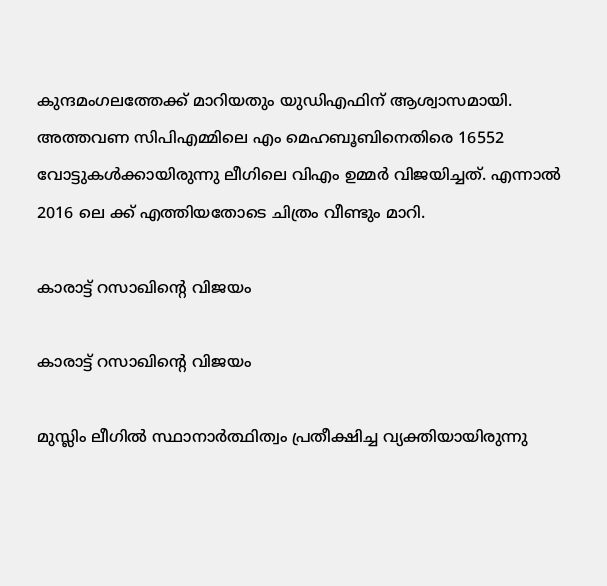കുന്ദമംഗലത്തേക്ക് മാറിയതും യുഡിഎഫിന് ആശ്വാസമായി. അത്തവണ സിപിഎമ്മിലെ എം മെഹബൂബിനെതിരെ 16552 വോട്ടുകള്‍ക്കായിരുന്നു ലീഗിലെ വിഎം ഉമ്മര്‍ വിജയിച്ചത്. എന്നാല്‍ 2016 ലെ ക്ക് എത്തിയതോടെ ചിത്രം വീണ്ടും മാറി.

കാരാട്ട് റസാഖിന്‍റെ വിജയം

കാരാട്ട് റസാഖിന്‍റെ വിജയം

മുസ്ലിം ലീഗില്‍ സ്ഥാനാര്‍ത്ഥിത്വം പ്രതീക്ഷിച്ച വ്യക്തിയായിരുന്നു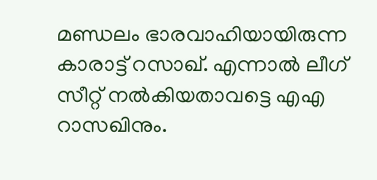മണ്ഡലം ഭാരവാഹിയായിരുന്ന കാരാട്ട് റസാഖ്. എന്നാല്‍ ലീഗ് സീറ്റ് നല്‍കിയതാവട്ടെ എഎ റാസഖിനും.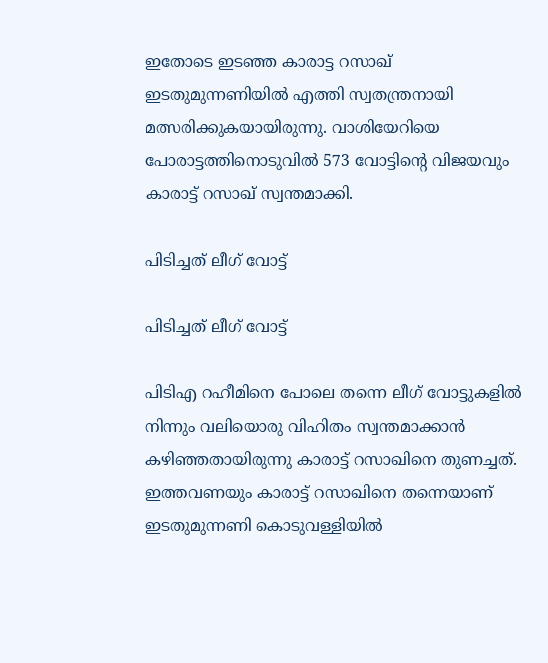ഇതോടെ ഇടഞ്ഞ കാരാട്ട റസാഖ് ഇടതുമുന്നണിയില്‍ എത്തി സ്വതന്ത്രനായി മത്സരിക്കുകയായിരുന്നു. വാശിയേറിയെ പോരാട്ടത്തിനൊടുവില്‍ 573 വോട്ടിന്‍റെ വിജയവും കാരാട്ട് റസാഖ് സ്വന്തമാക്കി.

പിടിച്ചത് ലീഗ് വോട്ട്

പിടിച്ചത് ലീഗ് വോട്ട്

പിടിഎ റഹീമിനെ പോലെ തന്നെ ലീഗ് വോട്ടുകളില്‍ നിന്നും വലിയൊരു വിഹിതം സ്വന്തമാക്കാന്‍ കഴിഞ്ഞതായിരുന്നു കാരാട്ട് റസാഖിനെ തുണച്ചത്. ഇത്തവണയും കാരാട്ട് റസാഖിനെ തന്നെയാണ് ഇടതുമുന്നണി കൊടുവള്ളിയില്‍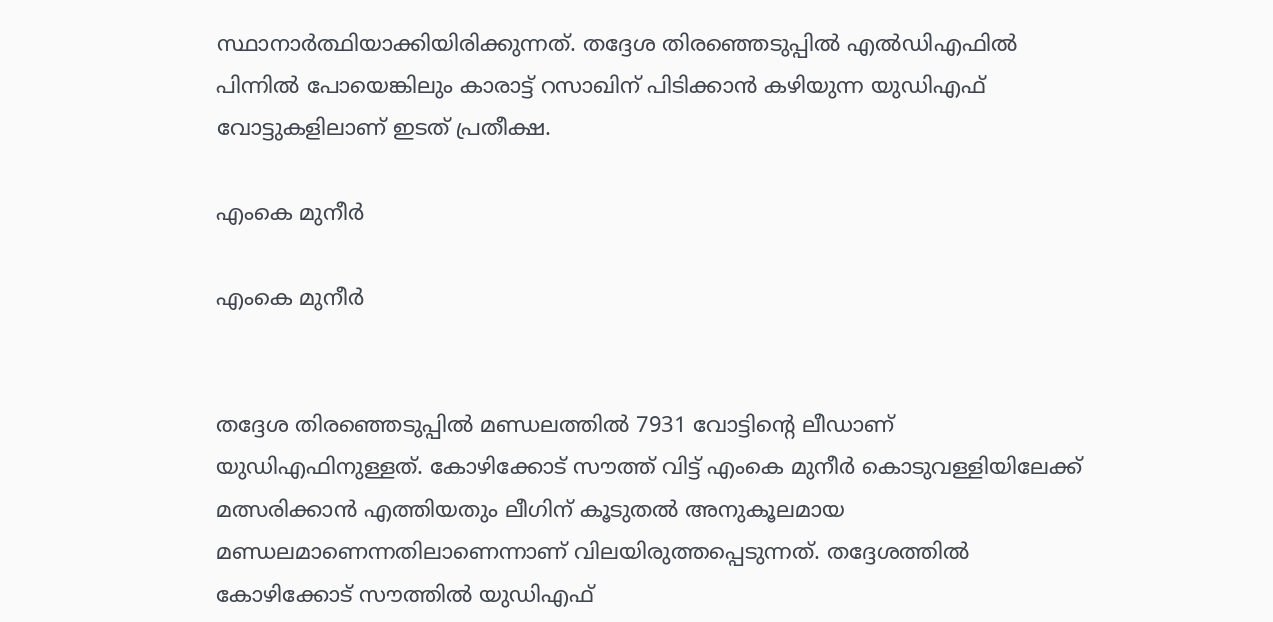സ്ഥാനാര്‍ത്ഥിയാക്കിയിരിക്കുന്നത്. തദ്ദേശ തിരഞ്ഞെടുപ്പില്‍ എല്‍ഡിഎഫില്‍ പിന്നില്‍ പോയെങ്കിലും കാരാട്ട് റസാഖിന് പിടിക്കാന്‍ കഴിയുന്ന യുഡിഎഫ് വോട്ടുകളിലാണ് ഇടത് പ്രതീക്ഷ.

എംകെ മുനീര്‍

എംകെ മുനീര്‍


തദ്ദേശ തിരഞ്ഞെടുപ്പില്‍ മണ്ഡലത്തില്‍ 7931 വോട്ടിന്‍റെ ലീഡാണ് യുഡിഎഫിനുള്ളത്. കോഴിക്കോട് സൗത്ത് വിട്ട് എംകെ മുനീര്‍ കൊടുവള്ളിയിലേക്ക് മത്സരിക്കാന്‍ എത്തിയതും ലീഗിന് കൂടുതല്‍ അനുകൂലമായ മണ്ഡലമാണെന്നതിലാണെന്നാണ് വിലയിരുത്തപ്പെടുന്നത്. തദ്ദേശത്തില്‍ കോഴിക്കോട് സൗത്തില്‍ യുഡിഎഫ്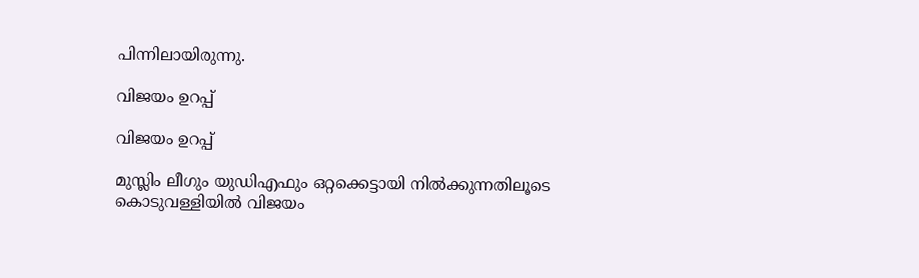പിന്നിലായിരുന്നു.

വിജയം ഉറപ്പ്

വിജയം ഉറപ്പ്

മുസ്ലിം ലീഗും യുഡിഎഫും ഒറ്റക്കെട്ടായി നില്‍ക്കുന്നതിലൂടെ കൊടുവള്ളിയില്‍ വിജയം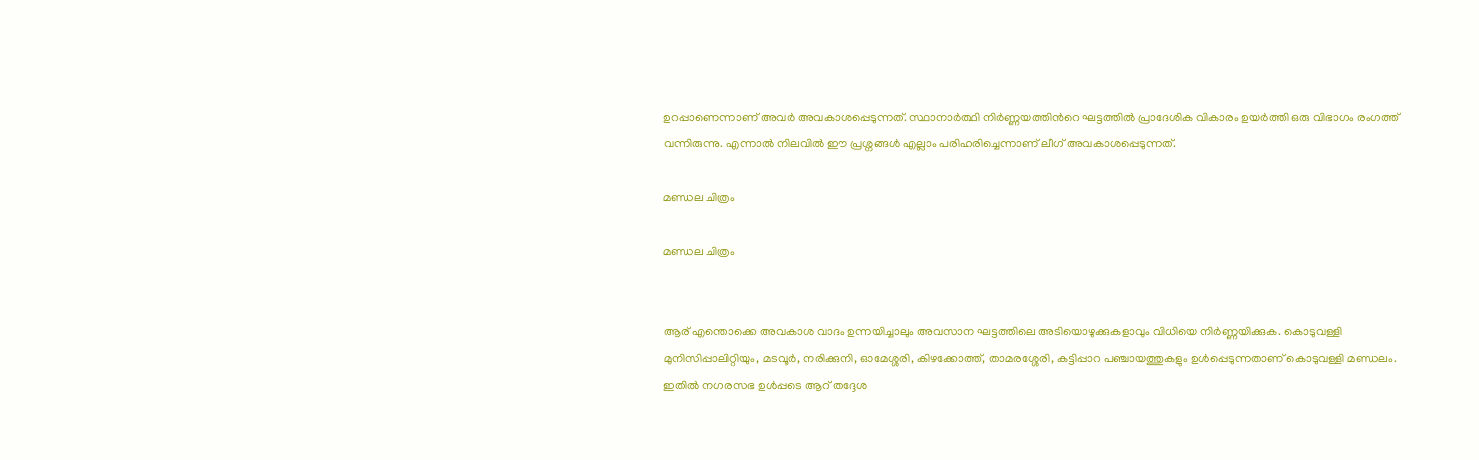ഉറപ്പാണെന്നാണ് അവര്‍ അവകാശപ്പെടുന്നത്. സ്ഥാനാര്‍ത്ഥി നിര്‍ണ്ണയത്തിന്‍റെ ഘട്ടത്തില്‍ പ്രാദേശിക വികാരം ഉയര്‍ത്തി ഒരു വിഭാഗം രംഗത്ത് വന്നിരുന്നു. എന്നാല്‍ നിലവില്‍ ഈ പ്രശ്നങ്ങള്‍ എല്ലാം പരിഹരിച്ചെന്നാണ് ലീഗ് അവകാശപ്പെടുന്നത്.

മണ്ഡല ചിത്രം

മണ്ഡല ചിത്രം


ആര് എന്തൊക്കെ അവകാശ വാദം ഉന്നയിച്ചാലും അവസാന ഘട്ടത്തിലെ അടിയൊഴുക്കുകളാവും വിധിയെ നിര്‍ണ്ണയിക്കുക. കൊടുവള്ളി മുനിസിപ്പാലിറ്റിയും, മടവൂർ, നരിക്കുനി, ഓമേശ്ശരി, കിഴക്കോത്ത്, താമരശ്ശേരി, കട്ടിപ്പാറ പഞ്ചായത്തുകളും ഉള്‍പ്പെടുന്നതാണ് കൊടുവള്ളി മണ്ഡലം. ഇതില്‍ നഗരസഭ ഉള്‍പ്പടെ ആറ് തദ്ദേശ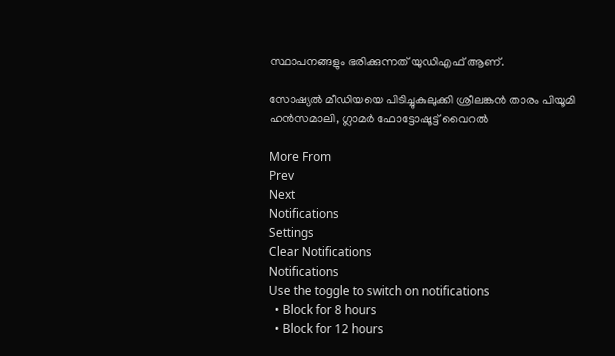സ്ഥാപനങ്ങളും ഭരിക്കുന്നത് യുഡിഎഫ് ആണ്.

സോഷ്യല്‍ മീഡിയയെ പിടിച്ചുകുലുക്കി ശ്രീലങ്കന്‍ താരം പിയൂമി ഹന്‍സമാലി, ഗ്ലാമര്‍ ഫോട്ടോഷൂട്ട് വൈറല്‍

More From
Prev
Next
Notifications
Settings
Clear Notifications
Notifications
Use the toggle to switch on notifications
  • Block for 8 hours
  • Block for 12 hours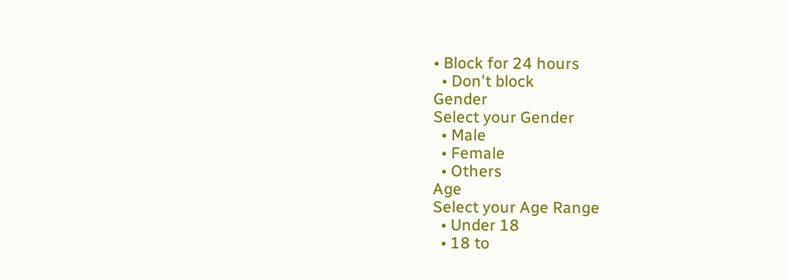• Block for 24 hours
  • Don't block
Gender
Select your Gender
  • Male
  • Female
  • Others
Age
Select your Age Range
  • Under 18
  • 18 to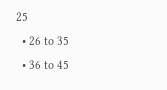25
  • 26 to 35
  • 36 to 45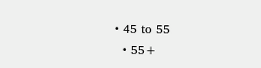• 45 to 55
  • 55+